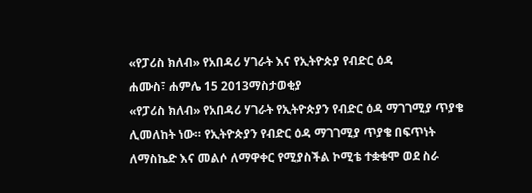«የፓሪስ ክለብ» የአበዳሪ ሃገራት እና የኢትዮጵያ የብድር ዕዳ
ሐሙስ፣ ሐምሌ 15 2013ማስታወቂያ
«የፓሪስ ክለብ» የአበዳሪ ሃገራት የኢትዮጵያን የብድር ዕዳ ማገገሚያ ጥያቄ ሊመለከት ነው። የኢትዮጵያን የብድር ዕዳ ማገገሚያ ጥያቄ በፍጥነት ለማስኬድ እና መልሶ ለማዋቀር የሚያስችል ኮሚቴ ተቋቁሞ ወደ ስራ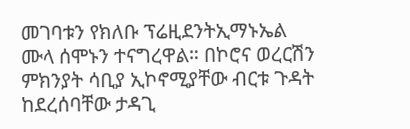መገባቱን የክለቡ ፕሬዚደንትኢማኑኤል ሙላ ሰሞኑን ተናግረዋል። በኮሮና ወረርሽን ምክንያት ሳቢያ ኢኮኖሚያቸው ብርቱ ጉዳት ከደረሰባቸው ታዳጊ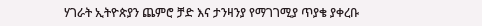ሃገራት ኢትዮጵያን ጨምሮ ቻድ እና ታንዛንያ የማገገሚያ ጥያቄ ያቀረቡ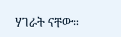ሃገራት ናቸው።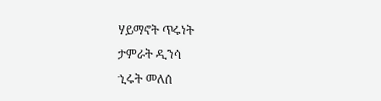ሃይማኖት ጥሩነት
ታምራት ዲንሳ
ኂሩት መለሰ